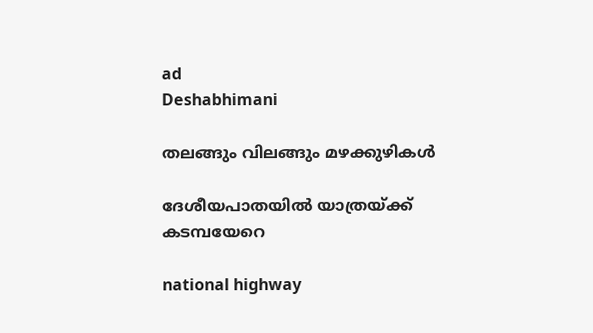ad
Deshabhimani

തലങ്ങും വിലങ്ങും മഴക്കുഴികൾ

ദേശീയപാതയിൽ യാത്രയ്ക്ക് കടമ്പയേറെ

national highway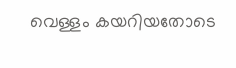വെള്ളം കയറിയതോടെ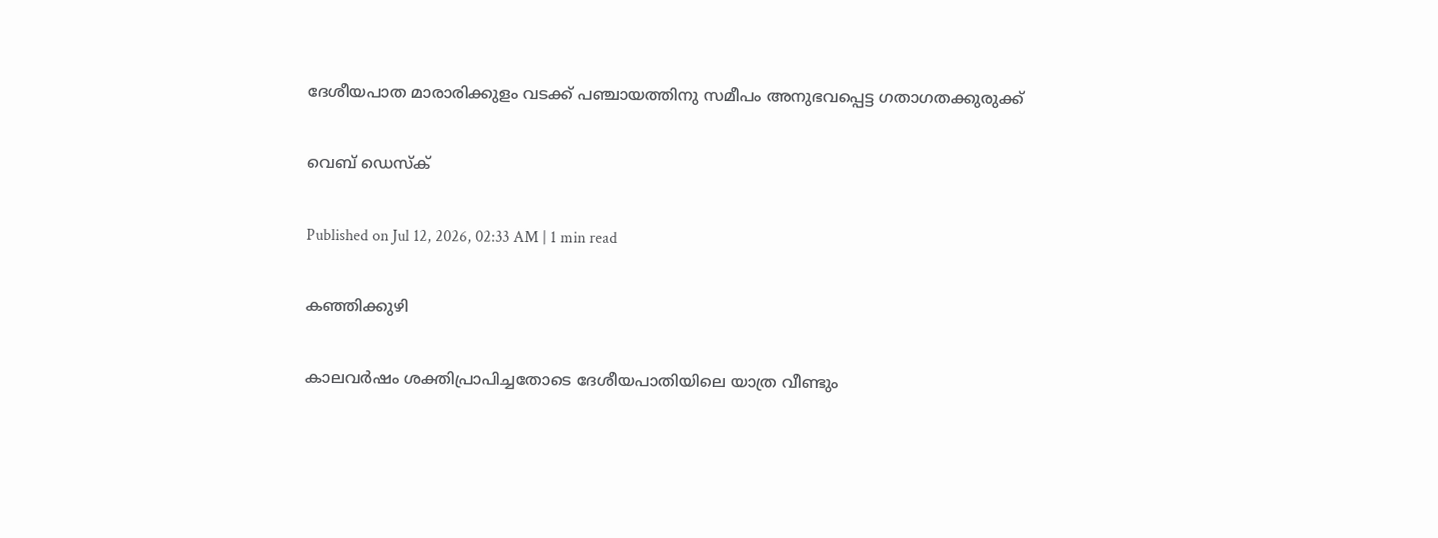ദേശീയപാത മാരാരിക്കുളം വടക്ക് പഞ്ചായത്തിനു സമീപം അനുഭവപ്പെട്ട ഗതാഗതക്കുരുക്ക്

വെബ് ഡെസ്ക്

Published on Jul 12, 2026, 02:33 AM | 1 min read

കഞ്ഞിക്കുഴി

കാലവര്‍ഷം ശക്തിപ്രാപിച്ചതോടെ ദേശീയപാതിയിലെ യാത്ര വീണ്ടും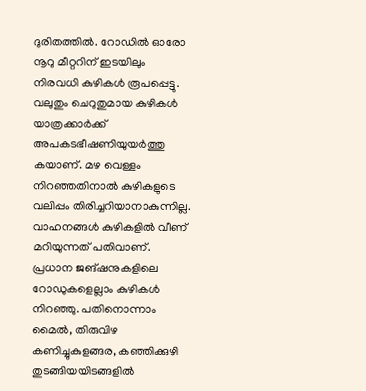ദുരിതത്തില്‍. റോഡില്‍ ഓരോ നൂറു മീറ്ററിന് ഇടയിലും നിരവധി കുഴികൾ രൂപപ്പെട്ടു. വലുതും ചെറുതുമായ കുഴികള്‍ യാത്രക്കാര്‍ക്ക് അപകടഭീഷണിയുയര്‍ത്തു കയാണ്. മഴ വെള്ളം നിറഞ്ഞതിനാൽ കുഴികളുടെ വലിപ്പം തിരിച്ചറിയാനാകുന്നില്ല. വാഹനങ്ങൾ കുഴികളില്‍ വീണ് മറിയുന്നത് പതിവാണ്. പ്രധാന ജങ്ഷനുകളിലെ റോഡുകളെല്ലാം കുഴികൾ നിറഞ്ഞു. പതിനൊന്നാം മൈൽ, തിരുവിഴ കണിച്ചുകുളങ്ങര, കഞ്ഞിക്കുഴി തുടങ്ങിയയിടങ്ങളില്‍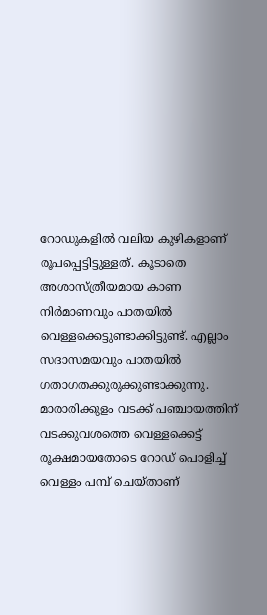റോഡുകളില്‍ വലിയ കുഴികളാണ് രൂപപ്പെട്ടിട്ടുള്ളത്. കൂടാതെ അശാസ്ത്രീയമായ കാണ നിർമാണവും പാതയില്‍ വെള്ളക്കെട്ടുണ്ടാക്കിട്ടുണ്ട്. എല്ലാം സദാസമയവും പാതയില്‍ ഗതാഗതക്കുരുക്കുണ്ടാക്കുന്നു. മാരാരിക്കുളം വടക്ക് പഞ്ചായത്തിന് വടക്കുവശത്തെ വെള്ളക്കെട്ട് രൂക്ഷമായതോടെ റോഡ് പൊളിച്ച് വെള്ളം പമ്പ് ചെയ്‌താണ്‌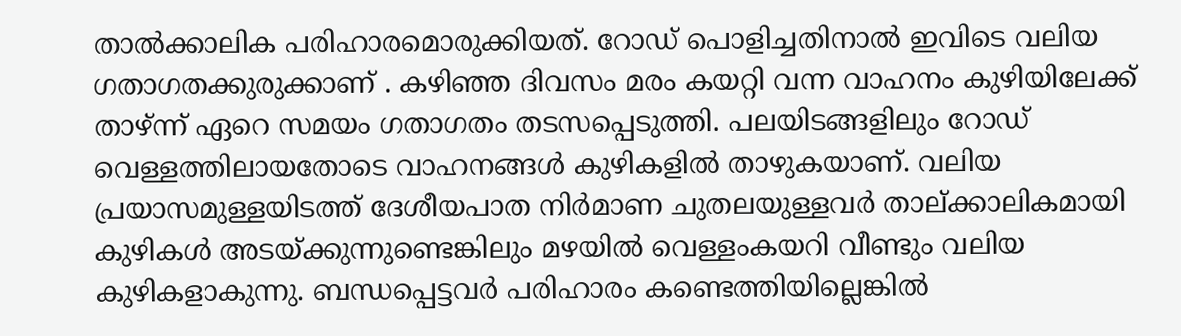താല്‍ക്കാലിക പരിഹാരമൊരുക്കിയത്. റോഡ് പൊളിച്ചതിനാൽ ഇവിടെ വലിയ ഗതാഗതക്കുരുക്കാണ്‌ . കഴിഞ്ഞ ദിവസം മരം കയറ്റി വന്ന വാഹനം കുഴിയിലേക്ക് താഴ്ന്ന്‌ ഏറെ സമയം ഗതാഗതം തടസപ്പെടുത്തി. പലയിടങ്ങളിലും റോഡ് വെള്ളത്തിലായതോടെ വാഹനങ്ങൾ കുഴികളില്‍ താഴുകയാണ്. വലിയ പ്രയാസമുള്ളയിടത്ത് ദേശീയപാത നിര്‍മാണ ചുതലയുള്ളവര്‍ താല്ക്കാലികമായി കുഴികൾ അടയ്‌ക്കുന്നുണ്ടെങ്കിലും മഴയില്‍ വെള്ളംകയറി വീണ്ടും വലിയ കുഴികളാകുന്നു. ബന്ധപ്പെട്ടവര്‍ പരിഹാരം കണ്ടെത്തിയില്ലെങ്കില്‍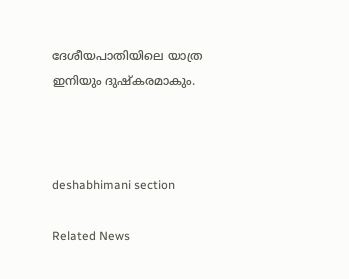ദേശീയപാതിയിലെ യാത്ര ഇനിയും ദുഷ്കരമാകും.



deshabhimani section

Related News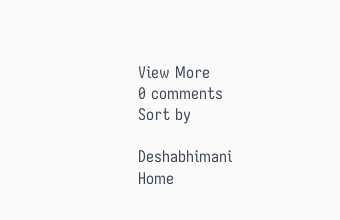View More
0 comments
Sort by

Deshabhimani
Home